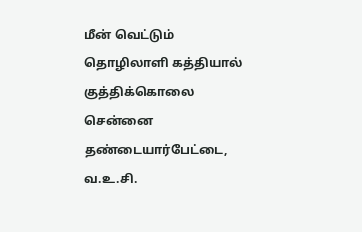மீன் வெட்டும் தொழிலாளி கத்தியால் குத்திக்கொலை
சென்னை தண்டையார்பேட்டை, வ.உ.சி.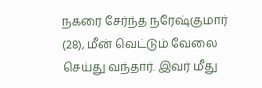நகரை சேர்ந்த நரேஷ்குமார் (28), மீன் வெட்டும் வேலை செய்து வந்தார். இவர் மீது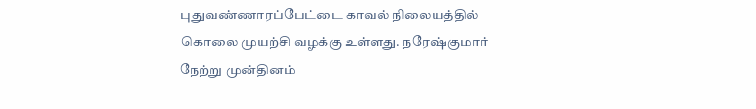புதுவண்ணாரப்பேட்டை காவல் நிலையத்தில் கொலை முயற்சி வழக்கு உள்ளது. நரேஷ்குமார் நேற்று முன்தினம்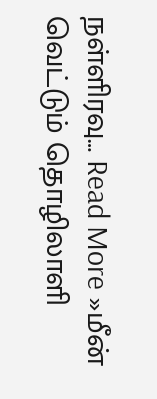நள்ளிரவு… Read More »மீன் வெட்டும் தொழிலாளி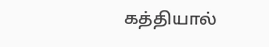கத்தியால்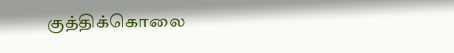குத்திக்கொலை